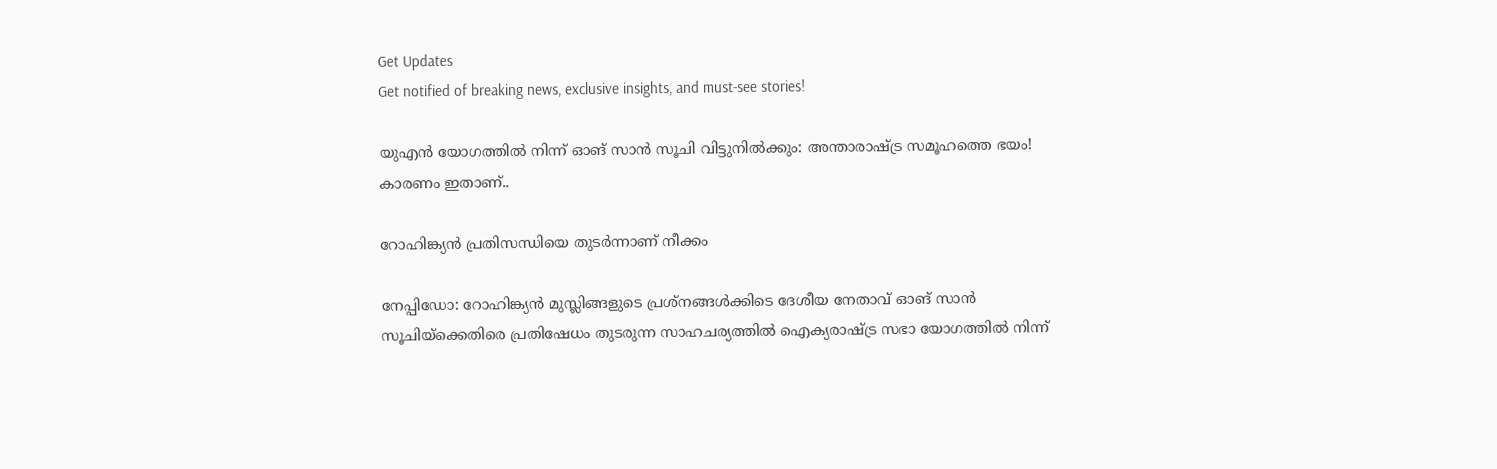Get Updates
Get notified of breaking news, exclusive insights, and must-see stories!

യുഎന്‍ യോഗത്തില്‍ നിന്ന് ഓങ് സാന്‍ സൂചി വിട്ടുനില്‍ക്കും: അന്താരാഷ്ട്ര സമൂഹത്തെ ഭയം! കാരണം ഇതാണ്..

റോഹിങ്ക്യന്‍ പ്രതിസന്ധിയെ തുടര്‍ന്നാണ് നീക്കം

നേപ്പിഡോ: റോഹിങ്ക്യന്‍ മുസ്ലിങ്ങളുടെ പ്രശ്നങ്ങള്‍ക്കിടെ ദേശീയ നേതാവ് ഓങ് സാന്‍ സൂചിയ്ക്കെതിരെ പ്രതിഷേധം തുടരുന്ന സാഹചര്യത്തില്‍ ഐക്യരാഷ്ട്ര സഭാ യോഗത്തില്‍ നിന്ന്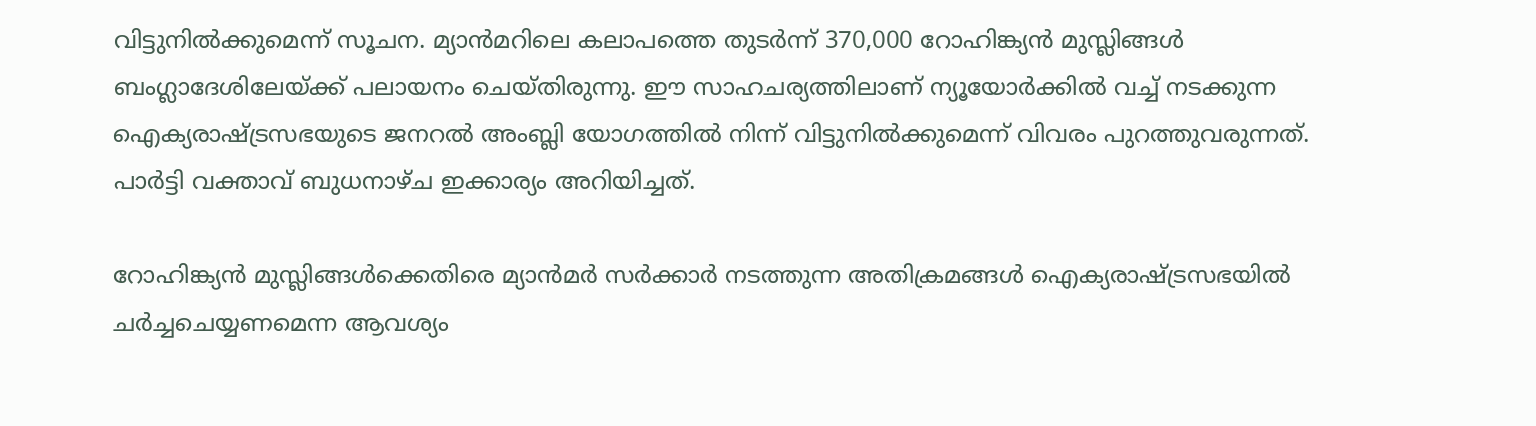വിട്ടുനില്‍ക്കുമെന്ന് സൂചന. മ്യാന്‍മറിലെ കലാപത്തെ തുടര്‍ന്ന് 370,000 റോഹിങ്ക്യന്‍ മുസ്ലിങ്ങള്‍ ബംഗ്ലാദേശിലേയ്ക്ക് പലായനം ചെയ്തിരുന്നു. ഈ സാഹചര്യത്തിലാണ് ന്യൂയോര്‍ക്കില്‍ വച്ച് നടക്കുന്ന ഐക്യരാഷ്ട്രസഭയുടെ ജനറല്‍ അംബ്ലി യോഗത്തില്‍ നിന്ന് വിട്ടുനില്‍ക്കുമെന്ന് വിവരം പുറത്തുവരുന്നത്. പാര്‍ട്ടി വക്താവ് ബുധനാഴ്ച ഇക്കാര്യം അറിയിച്ചത്.

റോഹിങ്ക്യന്‍ മുസ്ലിങ്ങള്‍ക്കെതിരെ മ്യാന്‍മര്‍ സര്‍ക്കാര്‍ നടത്തുന്ന അതിക്രമങ്ങള്‍ ഐക്യരാഷ്ട്രസഭയില്‍ ചര്‍ച്ചചെയ്യണമെന്ന ആവശ്യം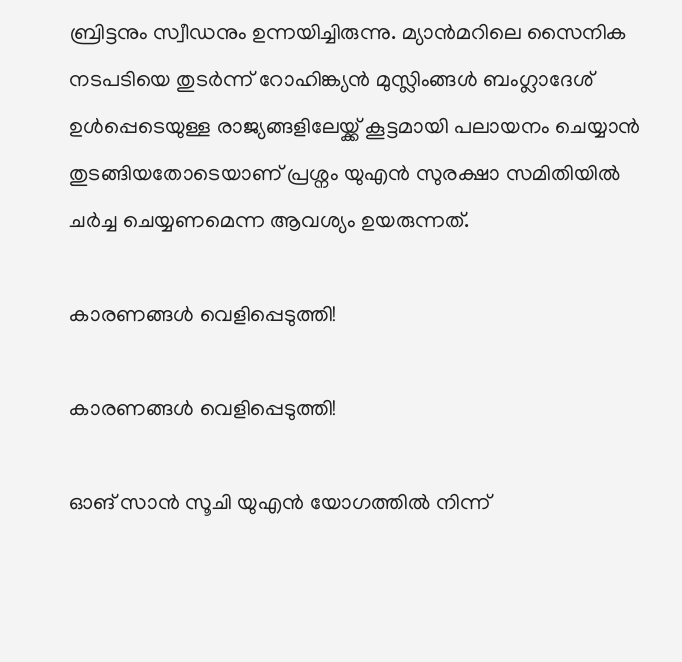ബ്രിട്ടനും സ്വീഡനും ഉന്നയിച്ചിരുന്നു. മ്യാന്‍മറിലെ സൈനിക നടപടിയെ തുടര്‍ന്ന് റോഹിങ്ക്യന്‍ മുസ്ലിംങ്ങള്‍ ബംഗ്ലാദേശ് ഉള്‍പ്പെടെയുള്ള രാജ്യങ്ങളിലേയ്ക്ക് കൂട്ടമായി പലായനം ചെയ്യാന്‍ തുടങ്ങിയതോടെയാണ് പ്രശ്നം യുഎന്‍ സുരക്ഷാ സമിതിയില്‍ ചര്‍ച്ച ചെയ്യണമെന്ന ആവശ്യം ഉയരുന്നത്.

കാരണങ്ങള്‍ വെളിപ്പെടുത്തി!

കാരണങ്ങള്‍ വെളിപ്പെടുത്തി!

ഓങ് സാന്‍ സൂചി യുഎന്‍ യോഗത്തില്‍ നിന്ന്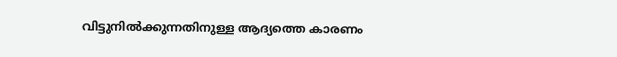വിട്ടുനില്‍ക്കുന്നതിനുള്ള ആദ്യത്തെ കാരണം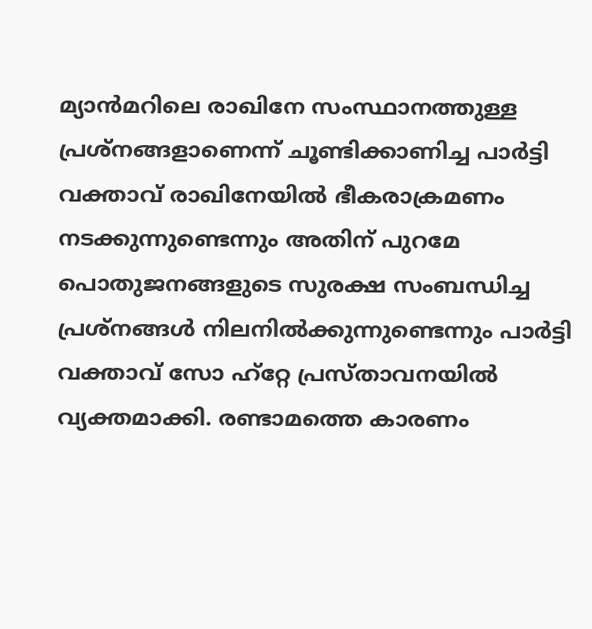മ്യാന്‍മറിലെ രാഖിനേ സംസ്ഥാനത്തുള്ള പ്രശ്നങ്ങളാണെന്ന് ചൂണ്ടിക്കാണിച്ച പാര്‍ട്ടി വക്താവ് രാഖിനേയില്‍ ഭീകരാക്രമണം നടക്കുന്നുണ്ടെന്നും അതിന് പുറമേ പൊതുജനങ്ങളുടെ സുരക്ഷ സംബന്ധിച്ച പ്രശ്നങ്ങള്‍ നിലനില്‍ക്കുന്നുണ്ടെന്നും പാര്‍ട്ടി വക്താവ് സോ ഹ്റ്റേ പ്രസ്താവനയില്‍ വ്യക്തമാക്കി. രണ്ടാമത്തെ കാരണം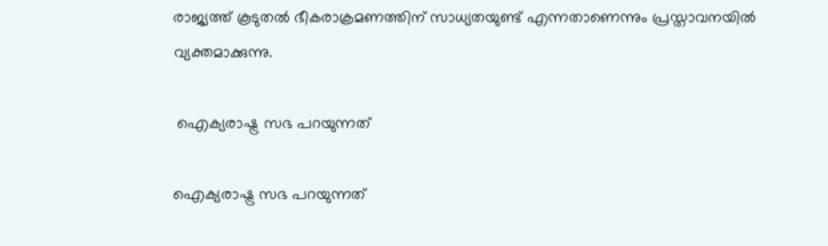രാജ്യത്ത് കൂടുതല്‍ ഭീകരാക്രമണത്തിന് സാധ്യതയുണ്ട് എന്നതാണെന്നും പ്രസ്താവനയില്‍ വ്യക്തമാക്കുന്നു.

 ഐക്യരാഷ്ട്ര സഭ പറയുന്നത്

ഐക്യരാഷ്ട്ര സഭ പറയുന്നത്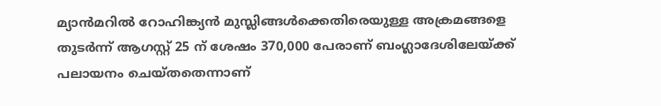മ്യാന്‍മറില്‍ റോഹിങ്ക്യന്‍ മുസ്ലിങ്ങള്‍ക്കെതിരെയുള്ള അക്രമങ്ങളെ തുടര്‍ന്ന് ആഗസ്റ്റ് 25 ന് ശേഷം 370,000 പേരാണ് ബംഗ്ലാദേശിലേയ്ക്ക് പലായനം ചെയ്തതെന്നാണ്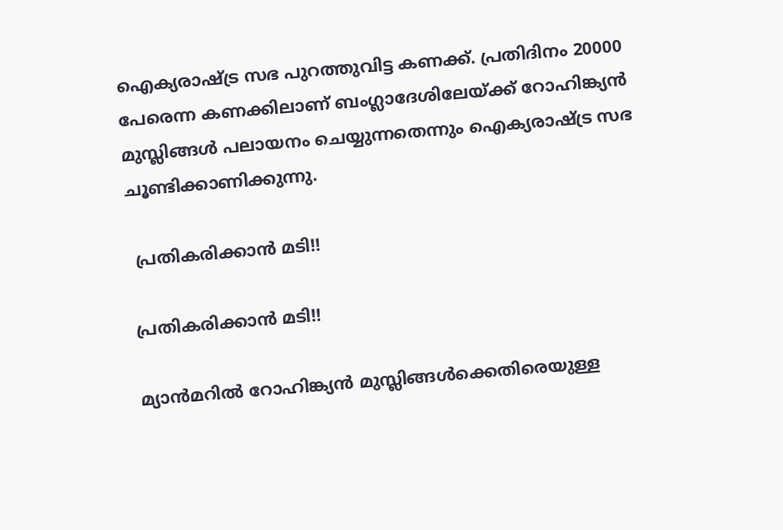ഐക്യരാഷ്ട്ര സഭ പുറത്തുവിട്ട കണക്ക്. പ്രതിദിനം 20000 പേരെന്ന കണക്കിലാണ് ബംഗ്ലാദേശിലേയ്ക്ക് റോഹിങ്ക്യന്‍ മുസ്ലിങ്ങള്‍ പലായനം ചെയ്യുന്നതെന്നും ഐക്യരാഷ്ട്ര സഭ ചൂണ്ടിക്കാണിക്കുന്നു.

 പ്രതികരിക്കാന്‍ മടി!!

പ്രതികരിക്കാന്‍ മടി!!

മ്യാന്‍മറില്‍ റോഹിങ്ക്യന്‍ മുസ്ലിങ്ങള്‍ക്കെതിരെയുള്ള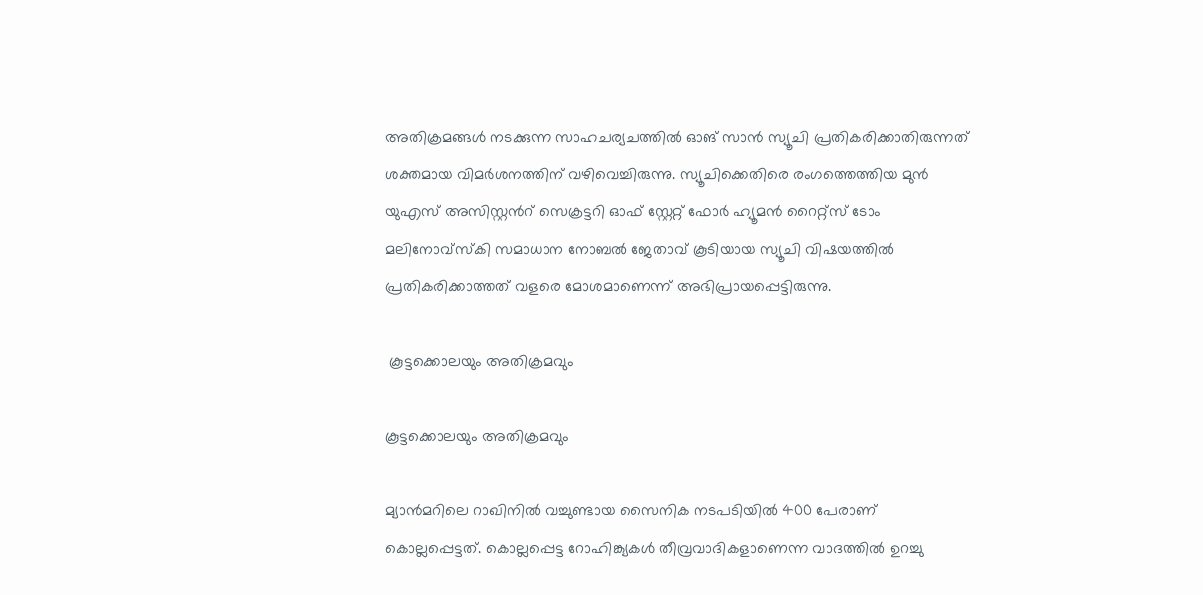അതിക്രമങ്ങള്‍ നടക്കുന്ന സാഹചര്യചത്തില്‍ ഓങ് സാന്‍ സ്യൂചി പ്രതികരിക്കാതിരുന്നത് ശക്തമായ വിമര്‍ശനത്തിന് വഴിവെച്ചിരുന്നു. സ്യൂചിക്കെതിരെ രംഗത്തെത്തിയ മുന്‍ യുഎസ് അസിസ്റ്റന്‍റ് സെക്രട്ടറി ഓഫ് സ്റ്റേറ്റ് ഫോര്‍ ഹ്യൂമന്‍ റൈറ്റ്സ് ടോം മലിനോവ്സ്കി സമാധാന നോബല്‍ ജേതാവ് കൂടിയായ സ്യൂചി വിഷയത്തില്‍ പ്രതികരിക്കാത്തത് വളരെ മോശമാണെന്ന് അഭിപ്രായപ്പെട്ടിരുന്നു.

 കൂട്ടക്കൊലയും അതിക്രമവും

കൂട്ടക്കൊലയും അതിക്രമവും

മ്യാന്‍മറിലെ റാഖിനില്‍ വച്ചുണ്ടായ സൈനിക നടപടിയില്‍ 400 പേരാണ് കൊല്ലപ്പെട്ടത്. കൊല്ലപ്പെട്ട റോഹിങ്ക്യകള്‍ തീവ്രവാദികളാണെന്ന വാദത്തില്‍ ഉറച്ചു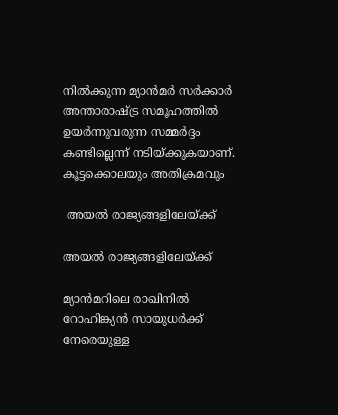നില്‍ക്കുന്ന മ്യാന്‍മര്‍ സര്‍ക്കാര്‍ അന്താരാഷ്ട്ര സമൂഹത്തില്‍ ഉയര്‍ന്നുവരുന്ന സമ്മര്‍ദ്ദം കണ്ടില്ലെന്ന് നടിയ്ക്കുകയാണ്.
കൂട്ടക്കൊലയും അതിക്രമവും

 അയല്‍ രാജ്യങ്ങളിലേയ്ക്ക്

അയല്‍ രാജ്യങ്ങളിലേയ്ക്ക്

മ്യാന്‍മറിലെ രാഖിനില്‍ റോഹിങ്ക്യന്‍ സായുധര്‍ക്ക് നേരെയുള്ള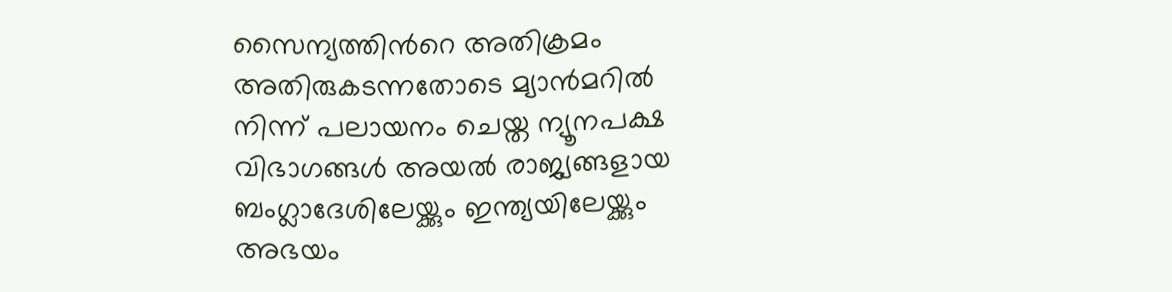സൈന്യത്തിന്‍റെ അതിക്രമം അതിരുകടന്നതോടെ മ്യാന്‍മറില്‍ നിന്ന് പലായനം ചെയ്ത ന്യൂനപക്ഷ വിഭാഗങ്ങള്‍ അയല്‍ രാജ്യങ്ങളായ ബംഗ്ലാദേശിലേയ്ക്കും ഇന്ത്യയിലേയ്ക്കും അഭയം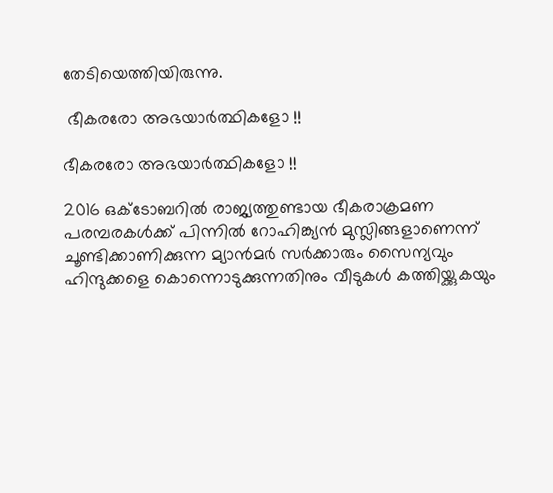തേടിയെത്തിയിരുന്നു.

 ഭീകരരോ അഭയാര്‍ത്ഥികളോ !!

ഭീകരരോ അഭയാര്‍ത്ഥികളോ !!

2016 ഒക്ടോബറില്‍ രാജ്യത്തുണ്ടായ ഭീകരാക്രമണ പരമ്പരകള്‍ക്ക് പിന്നില്‍ റോഹിങ്ക്യന്‍ മുസ്ലിങ്ങളാണെന്ന് ചൂണ്ടിക്കാണിക്കുന്ന മ്യാന്‍മര്‍ സര്‍ക്കാരും സൈന്യവും ഹിന്ദുക്കളെ കൊന്നൊടുക്കുന്നതിനും വീടുകള്‍ കത്തിയ്ക്കുകയും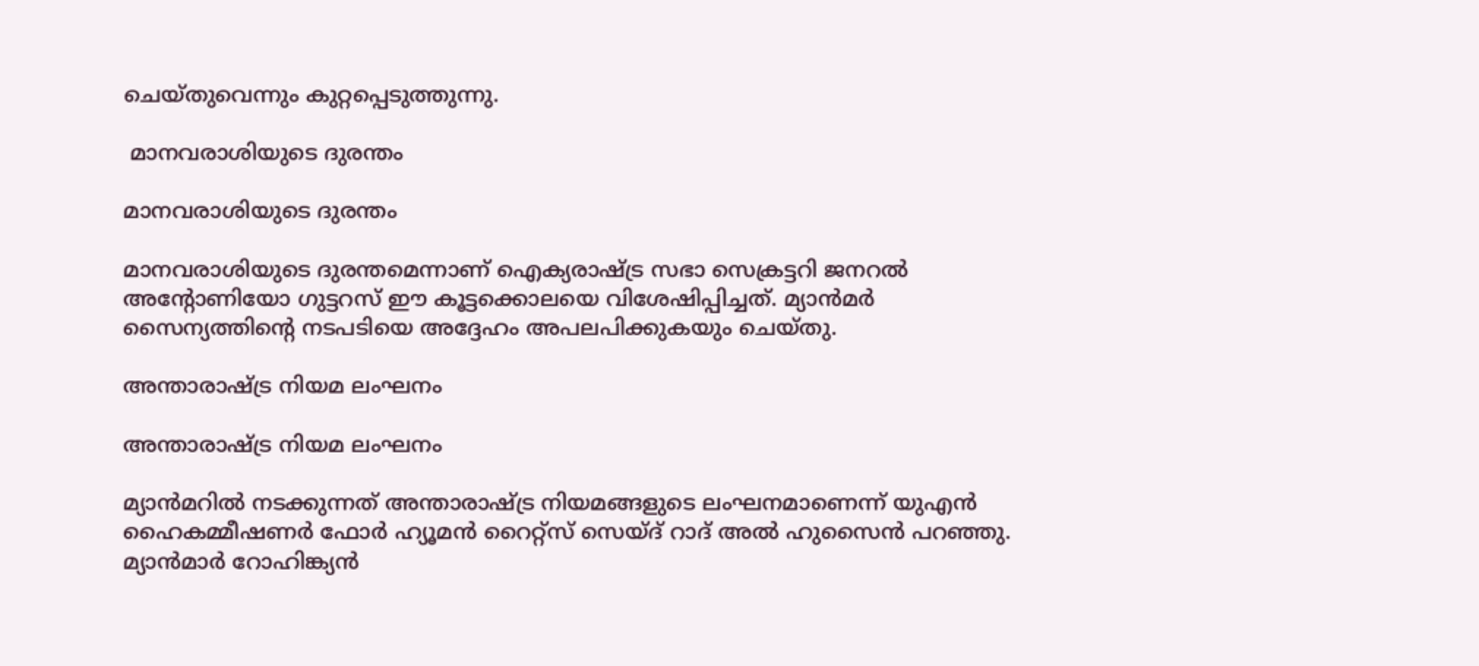ചെയ്തുവെന്നും കുറ്റപ്പെടുത്തുന്നു.

 മാനവരാശിയുടെ ദുരന്തം

മാനവരാശിയുടെ ദുരന്തം

മാനവരാശിയുടെ ദുരന്തമെന്നാണ് ഐക്യരാഷ്ട്ര സഭാ സെക്രട്ടറി ജനറല്‍ അന്റോണിയോ ഗുട്ടറസ് ഈ കൂട്ടക്കൊലയെ വിശേഷിപ്പിച്ചത്. മ്യാന്‍മര്‍ സൈന്യത്തിന്റെ നടപടിയെ അദ്ദേഹം അപലപിക്കുകയും ചെയ്തു.

അന്താരാഷ്ട്ര നിയമ ലംഘനം

അന്താരാഷ്ട്ര നിയമ ലംഘനം

മ്യാൻമറിൽ നടക്കുന്നത് അന്താരാഷ്ട്ര നിയമങ്ങളുടെ ലംഘനമാണെന്ന് യുഎൻ ഹൈകമ്മീഷണർ ഫോര്‍ ഹ്യൂമന്‍ റൈറ്റ്സ് സെയ്ദ് റാദ് അല്‍ ഹുസൈന്‍ പറഞ്ഞു. മ്യാൻമാർ റോഹിങ്ക്യൻ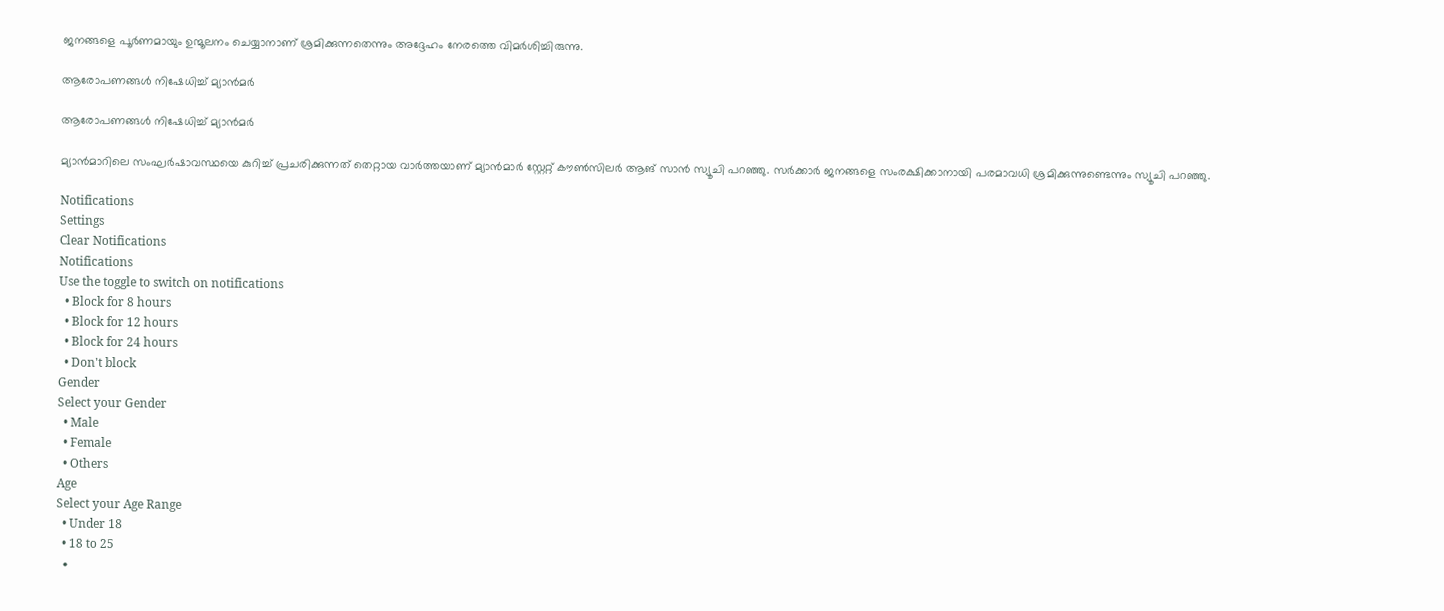ജനങ്ങളെ പൂർണമായും ഉന്മൂലനം ചെയ്യാനാണ് ശ്രമിക്കുന്നതെന്നും അദ്ദേഹം നേരത്തെ വിമർശിച്ചിരുന്നു.

ആരോപണങ്ങൾ നിഷേധിച്ച് മ്യാൻമർ

ആരോപണങ്ങൾ നിഷേധിച്ച് മ്യാൻമർ

മ്യാൻമാറിലെ സംഘർഷാവസ്ഥയെ കുറിച്ച് പ്രചരിക്കുന്നത് തെറ്റായ വാർത്തയാണ് മ്യാൻമാർ സ്റ്റേറ്റ് കൗൺസിലർ ആങ് സാൻ സ്യൂചി പറഞ്ഞു. സർക്കാർ ജനങ്ങളെ സംരക്ഷിക്കാനായി പരമാവധി ശ്രമിക്കുന്നുണ്ടെന്നും സ്യൂചി പറഞ്ഞു.

Notifications
Settings
Clear Notifications
Notifications
Use the toggle to switch on notifications
  • Block for 8 hours
  • Block for 12 hours
  • Block for 24 hours
  • Don't block
Gender
Select your Gender
  • Male
  • Female
  • Others
Age
Select your Age Range
  • Under 18
  • 18 to 25
  •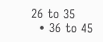26 to 35
  • 36 to 45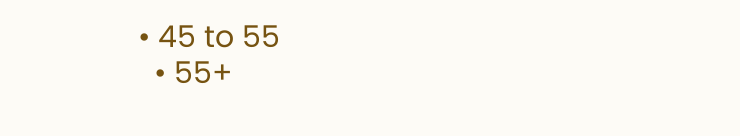• 45 to 55
  • 55+